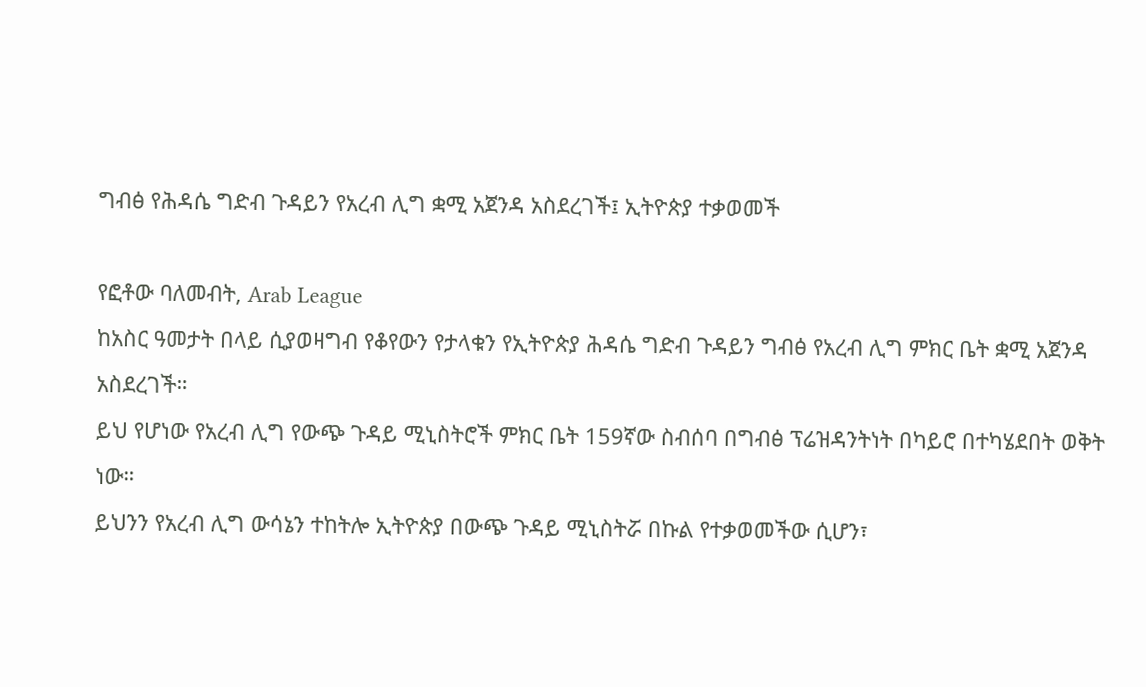ግብፅ የሕዳሴ ግድብ ጉዳይን የአረብ ሊግ ቋሚ አጀንዳ አስደረገች፤ ኢትዮጵያ ተቃወመች

የፎቶው ባለመብት, Arab League
ከአስር ዓመታት በላይ ሲያወዛግብ የቆየውን የታላቁን የኢትዮጵያ ሕዳሴ ግድብ ጉዳይን ግብፅ የአረብ ሊግ ምክር ቤት ቋሚ አጀንዳ አስደረገች።
ይህ የሆነው የአረብ ሊግ የውጭ ጉዳይ ሚኒስትሮች ምክር ቤት 159ኛው ስብሰባ በግብፅ ፕሬዝዳንትነት በካይሮ በተካሄደበት ወቅት ነው።
ይህንን የአረብ ሊግ ውሳኔን ተከትሎ ኢትዮጵያ በውጭ ጉዳይ ሚኒስትሯ በኩል የተቃወመችው ሲሆን፣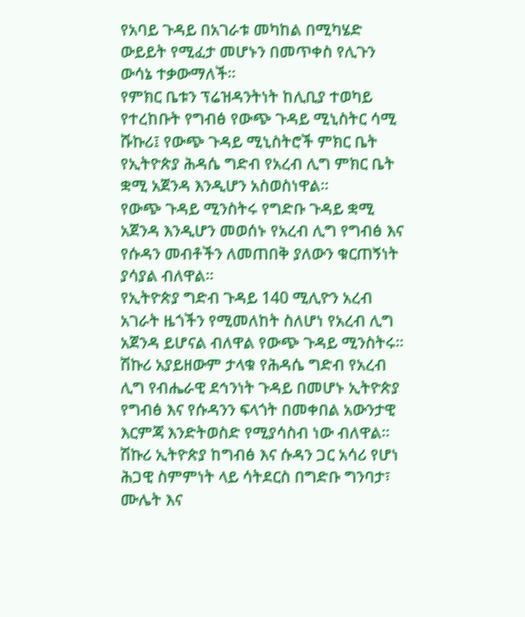የአባይ ጉዳይ በአገራቱ መካከል በሚካሄድ ውይይት የሚፈታ መሆኑን በመጥቀስ የሊጉን ውሳኔ ተቃውማለች።
የምክር ቤቱን ፕሬዝዳንትነት ከሊቢያ ተወካይ የተረከቡት የግብፅ የውጭ ጉዳይ ሚኒስትር ሳሚ ሹኩሪ፤ የውጭ ጉዳይ ሚኒስትሮች ምክር ቤት የኢትዮጵያ ሕዳሴ ግድብ የአረብ ሊግ ምክር ቤት ቋሚ አጀንዳ እንዲሆን አስወስነዋል።
የውጭ ጉዳይ ሚንስትሩ የግድቡ ጉዳይ ቋሚ አጀንዳ እንዲሆን መወሰኑ የአረብ ሊግ የግብፅ እና የሱዳን መብቶችን ለመጠበቅ ያለውን ቁርጠኝነት ያሳያል ብለዋል።
የኢትዮጵያ ግድብ ጉዳይ 140 ሚሊዮን አረብ አገራት ዜጎችን የሚመለከት ስለሆነ የአረብ ሊግ አጀንዳ ይሆናል ብለዋል የውጭ ጉዳይ ሚንስትሩ።
ሽኩሪ አያይዘውም ታላቁ የሕዳሴ ግድብ የአረብ ሊግ የብሔራዊ ደኅንነት ጉዳይ በመሆኑ ኢትዮጵያ የግብፅ እና የሱዳንን ፍላጎት በመቀበል አውንታዊ እርምጃ እንድትወስድ የሚያሳስብ ነው ብለዋል።
ሽኩሪ ኢትዮጵያ ከግብፅ እና ሱዳን ጋር አሳሪ የሆነ ሕጋዊ ስምምነት ላይ ሳትደርስ በግድቡ ግንባታ፣ ሙሌት እና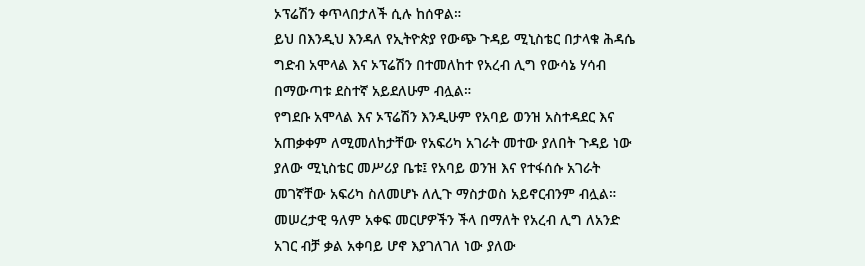ኦፕሬሽን ቀጥላበታለች ሲሉ ከሰዋል።
ይህ በእንዲህ እንዳለ የኢትዮጵያ የውጭ ጉዳይ ሚኒስቴር በታላቁ ሕዳሴ ግድብ አሞላል እና ኦፕሬሽን በተመለከተ የአረብ ሊግ የውሳኔ ሃሳብ በማውጣቱ ደስተኛ አይደለሁም ብሏል።
የግደቡ አሞላል እና ኦፕሬሽን እንዲሁም የአባይ ወንዝ አስተዳደር እና አጠቃቀም ለሚመለከታቸው የአፍሪካ አገራት መተው ያለበት ጉዳይ ነው ያለው ሚኒስቴር መሥሪያ ቤቱ፤ የአባይ ወንዝ እና የተፋሰሱ አገራት መገኛቸው አፍሪካ ስለመሆኑ ለሊጉ ማስታወስ አይኖርብንም ብሏል።
መሠረታዊ ዓለም አቀፍ መርሆዎችን ችላ በማለት የአረብ ሊግ ለአንድ አገር ብቻ ቃል አቀባይ ሆኖ እያገለገለ ነው ያለው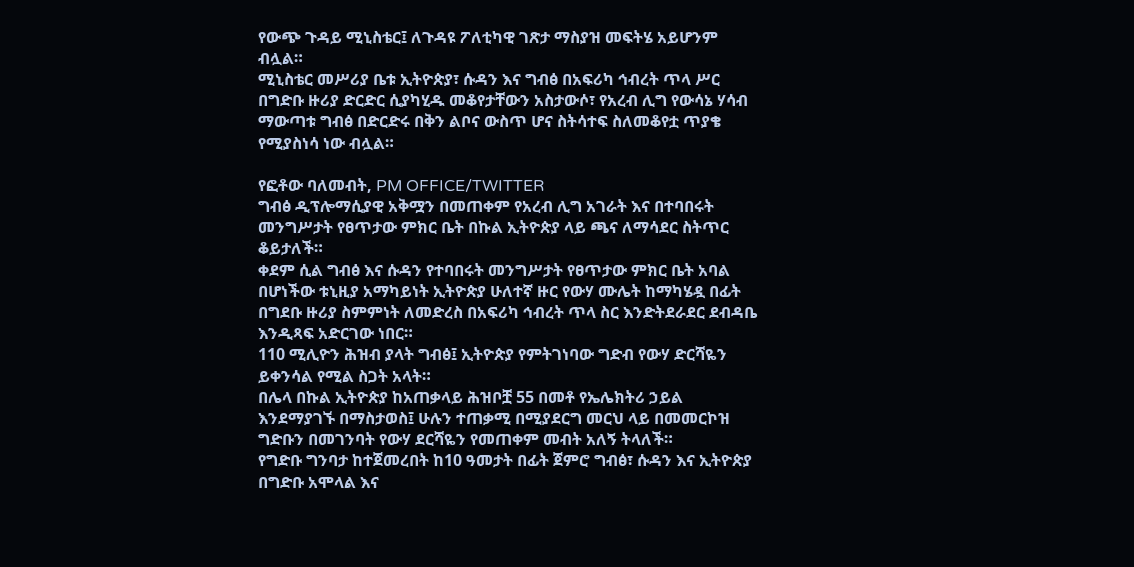የውጭ ጉዳይ ሚኒስቴር፤ ለጉዳዩ ፖለቲካዊ ገጽታ ማስያዝ መፍትሄ አይሆንም ብሏል።
ሚኒስቴር መሥሪያ ቤቱ ኢትዮጵያ፣ ሱዳን እና ግብፅ በአፍሪካ ኅብረት ጥላ ሥር በግድቡ ዙሪያ ድርድር ሲያካሂዱ መቆየታቸውን አስታውሶ፣ የአረብ ሊግ የውሳኔ ሃሳብ ማውጣቱ ግብፅ በድርድሩ በቅን ልቦና ውስጥ ሆና ስትሳተፍ ስለመቆየቷ ጥያቄ የሚያስነሳ ነው ብሏል።

የፎቶው ባለመብት, PM OFFICE/TWITTER
ግብፅ ዲፕሎማሲያዊ አቅሟን በመጠቀም የአረብ ሊግ አገራት እና በተባበሩት መንግሥታት የፀጥታው ምክር ቤት በኩል ኢትዮጵያ ላይ ጫና ለማሳደር ስትጥር ቆይታለች።
ቀደም ሲል ግብፅ እና ሱዳን የተባበሩት መንግሥታት የፀጥታው ምክር ቤት አባል በሆነችው ቱኒዚያ አማካይነት ኢትዮጵያ ሁለተኛ ዙር የውሃ ሙሌት ከማካሄዷ በፊት በግደቡ ዙሪያ ስምምነት ለመድረስ በአፍሪካ ኅብረት ጥላ ስር እንድትደራደር ደብዳቤ እንዲጻፍ አድርገው ነበር።
110 ሚሊዮን ሕዝብ ያላት ግብፅ፤ ኢትዮጵያ የምትገነባው ግድብ የውሃ ድርሻዬን ይቀንሳል የሚል ስጋት አላት።
በሌላ በኩል ኢትዮጵያ ከአጠቃላይ ሕዝቦቿ 55 በመቶ የኤሌክትሪ ኃይል እንደማያገኙ በማስታወስ፤ ሁሉን ተጠቃሚ በሚያደርግ መርህ ላይ በመመርኮዝ ግድቡን በመገንባት የውሃ ደርሻዬን የመጠቀም መብት አለኝ ትላለች።
የግድቡ ግንባታ ከተጀመረበት ከ10 ዓመታት በፊት ጀምሮ ግብፅ፣ ሱዳን እና ኢትዮጵያ በግድቡ አሞላል እና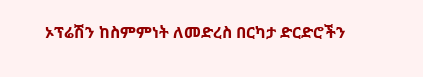ኦፕሬሽን ከስምምነት ለመድረስ በርካታ ድርድሮችን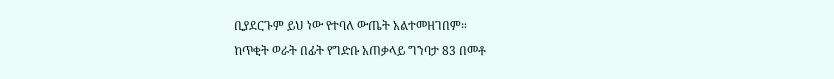ቢያደርጉም ይህ ነው የተባለ ውጤት አልተመዘገበም።
ከጥቂት ወራት በፊት የግድቡ አጠቃላይ ግንባታ 83 በመቶ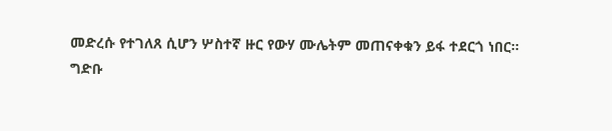መድረሱ የተገለጸ ሲሆን ሦስተኛ ዙር የውሃ ሙሌትም መጠናቀቁን ይፋ ተደርጎ ነበር።
ግድቡ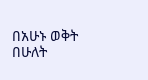በአሁኑ ወቅት በሁለት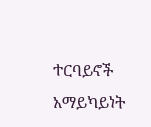ተርባይኖች አማይካይነት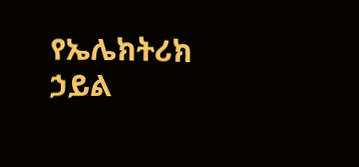የኤሌክትሪክ ኃይል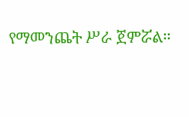የማመንጨት ሥራ ጀምሯል።